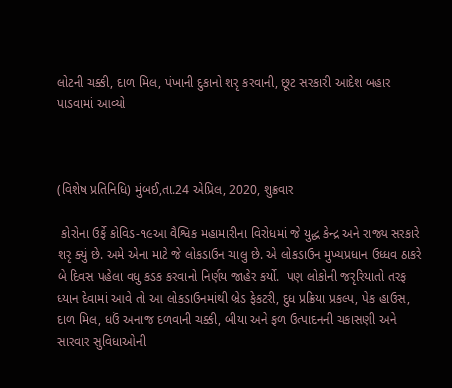લોટની ચક્કી, દાળ મિલ, પંખાની દુકાનો શરૃ કરવાની, છૂટ સરકારી આદેશ બહાર પાડવામાં આવ્યો



(વિશેષ પ્રતિનિધિ) મુંબઈ,તા.24 એપ્રિલ, 2020, શુક્રવાર

 કોરોના ઉર્ફે કોવિડ-૧૯આ વૈશ્વિક મહામારીના વિરોધમાં જે યુદ્ધ કેન્દ્ર અને રાજ્ય સરકારે શરૃ ક્યું છે. અમે એના માટે જે લોકડાઉન ચાલુ છે. એ લોકડાઉન મુખ્યપ્રધાન ઉધ્ધવ ઠાકરે બે દિવસ પહેલા વધુ કડક કરવાનો નિર્ણય જાહેર કર્યો.  પણ લોકોની જરૃરિયાતો તરફ ધ્યાન દેવામાં આવે તો આ લોકડાઉનમાંથી બ્રેડ ફેકટરી, દુધ પ્રક્રિયા પ્રકલ્પ, પેક હાઉસ, દાળ મિલ, ધઉં અનાજ દળવાની ચક્કી, બીયા અને ફળ ઉત્પાદનની ચકાસણી અને સારવાર સુવિધાઓની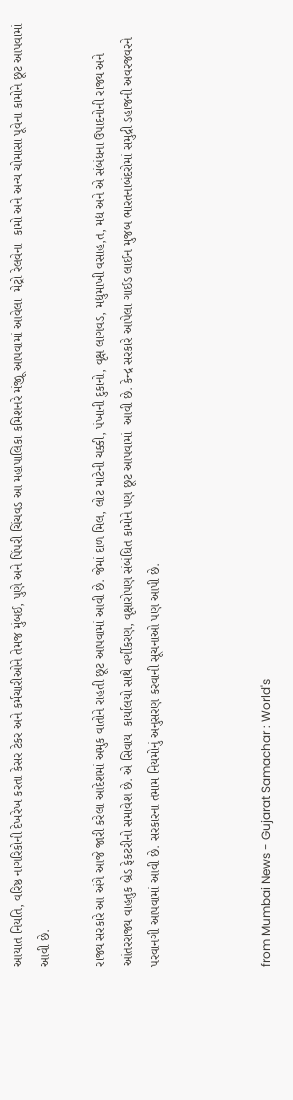આયાત નિયતિ, વરિષ્ઠ નાગરિકોની દેખરેખ કરતા કેસર ટેકર અને કર્મચારીઓને તેમજ મુંબઈ, પુણે અને પિંપરી ચિંચવડ આ મહાપાલિકા કમિશનરે મંજૂી આપવામાં આવેલા  મેટ્રો રેલવેના  કામો અને અન્ય ચોમાસા પૂવેના કામોને છૂટ આપવામાં આવી છે.

રાજ્ય સરકારે આ અંગે આજે જારી કરેલા આદેશમાં અમુક વાતોને રાહતી છૂટ આપવામાં આવી છે. જેમાં દાળ મિલ, લોટ માટેની ચક્કી, પંખાની દુકાનો, વૃક્ષ લાગવડ, મદ્યુમાખી વસાહ,ત, મદ્ય અને એ સંબંધના ઉપાદનોની રાજ્ય અને આંતરરાજ્ય વાહતુક બ્રેડ ફેકટરીનો સમાવેશ છે. એ સિવાય  કાર્યાલયો સાથે વર્ગીકરણ, વૃક્ષારોપણ સંબંધિત કામોને પણ છૂટ આપવામાં  આવી છે. કેન્દ્ર સરકારે આપેલા ગાઈડ લાઈન મુજબ ભારતનાબંદરોમાં સમુદ્રી ડહાજની અવરજવરને પરવાનગી આપવામાં આવી છે. સરકારના તમામ નિયમોનું અનુસરણ કરવાની સૂચનાઓ પણ આપી છે.



from Mumbai News - Gujarat Samachar : World's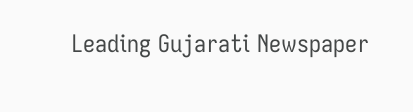Leading Gujarati Newspaper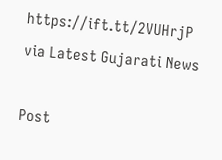https://ift.tt/2VUHrjP
via Latest Gujarati News

Post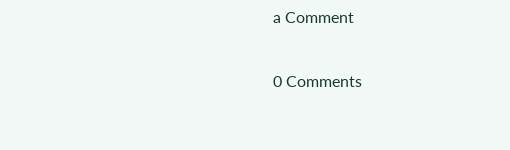a Comment

0 Comments